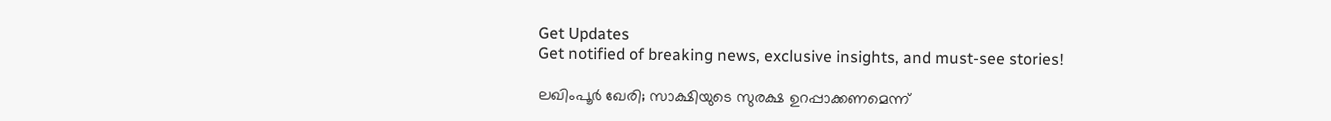Get Updates
Get notified of breaking news, exclusive insights, and must-see stories!

ലഖിംപൂര്‍ ഖേരി; സാക്ഷിയുടെ സുരക്ഷ ഉറപ്പാക്കണമെന്ന്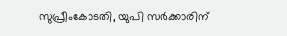സുപ്രീംകോടതി, യുപി സര്‍ക്കാരിന്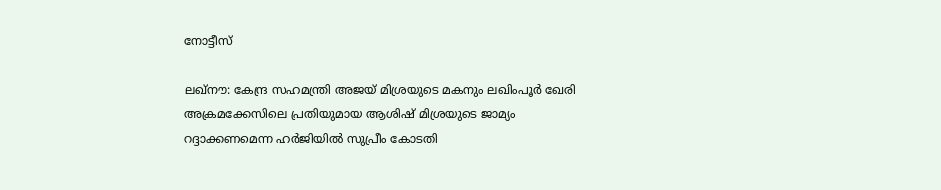നോട്ടീസ്

ലഖ്‌നൗ: കേന്ദ്ര സഹമന്ത്രി അജയ് മിശ്രയുടെ മകനും ലഖിംപൂര്‍ ഖേരി അക്രമക്കേസിലെ പ്രതിയുമായ ആശിഷ് മിശ്രയുടെ ജാമ്യം റദ്ദാക്കണമെന്ന ഹര്‍ജിയില്‍ സുപ്രീം കോടതി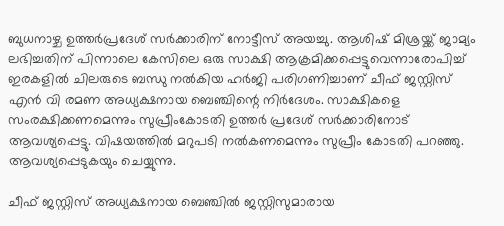ബുധനാഴ്ച ഉത്തര്‍പ്രദേശ് സര്‍ക്കാരിന് നോട്ടീസ് അയച്ചു. ആശിഷ് മിശ്രയ്ക്ക് ജാമ്യം ലഭിച്ചതിന് പിന്നാലെ കേസിലെ ഒരു സാക്ഷി ആക്രമിക്കപ്പെട്ടുവെന്നാരോപിച്ച് ഇരകളില്‍ ചിലരുടെ ബന്ധു നല്‍കിയ ഹര്‍ജി പരിഗണിച്ചാണ് ചീഫ് ജസ്റ്റിസ് എന്‍ വി രമണ അധ്യക്ഷനായ ബെഞ്ചിന്റെ നിര്‍ദേശം. സാക്ഷികളെ സംരക്ഷിക്കണമെന്നും സുപ്രീംകോടതി ഉത്തര്‍ പ്രദേശ് സര്‍ക്കാരിനോട് ആവശ്യപ്പെട്ടു. വിഷയത്തില്‍ മറുപടി നല്‍കണമെന്നും സുപ്രീം കോടതി പറഞ്ഞു. ആവശ്യപ്പെടുകയും ചെയ്യുന്നു.

ചീഫ് ജസ്റ്റിസ് അധ്യക്ഷനായ ബെഞ്ചില്‍ ജസ്റ്റിസുമാരായ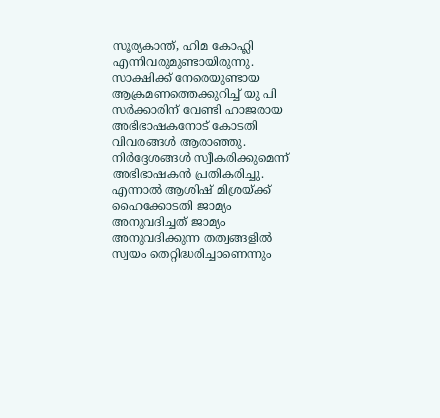സൂര്യകാന്ത്, ഹിമ കോഹ്ലി എന്നിവരുമുണ്ടായിരുന്നു. സാക്ഷിക്ക് നേരെയുണ്ടായ ആക്രമണത്തെക്കുറിച്ച് യു പി സര്‍ക്കാരിന് വേണ്ടി ഹാജരായ അഭിഭാഷകനോട് കോടതി വിവരങ്ങള്‍ ആരാഞ്ഞു. നിര്‍ദ്ദേശങ്ങള്‍ സ്വീകരിക്കുമെന്ന് അഭിഭാഷകന്‍ പ്രതികരിച്ചു. എന്നാല്‍ ആശിഷ് മിശ്രയ്ക്ക് ഹൈക്കോടതി ജാമ്യം അനുവദിച്ചത് ജാമ്യം അനുവദിക്കുന്ന തത്വങ്ങളില്‍ സ്വയം തെറ്റിദ്ധരിച്ചാണെന്നും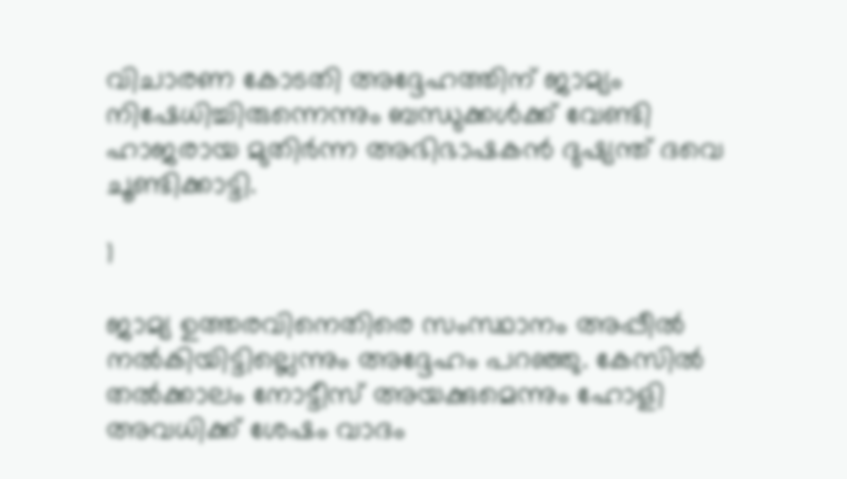വിചാരണ കോടതി അദ്ദേഹത്തിന് ജാമ്യം നിഷേധിച്ചിരുന്നെന്നും ബന്ധുക്കള്‍ക്ക് വേണ്ടി ഹാജരായ മുതിര്‍ന്ന അഭിഭാഷകന്‍ ദുഷ്യന്ത് ദവെ ചൂണ്ടിക്കാട്ടി.

1

ജാമ്യ ഉത്തരവിനെതിരെ സംസ്ഥാനം അപ്പീല്‍ നല്‍കിയിട്ടില്ലെന്നും അദ്ദേഹം പറഞ്ഞു. കേസില്‍ തല്‍ക്കാലം നോട്ടീസ് അയക്കുമെന്നും ഹോളി അവധിക്ക് ശേഷം വാദം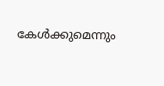കേള്‍ക്കുമെന്നും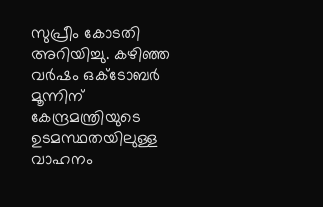സുപ്രീം കോടതി അറിയിച്ചു. കഴിഞ്ഞ വര്‍ഷം ഒക്ടോബര്‍ മൂന്നിന് കേന്ദ്രമന്ത്രിയുടെ ഉടമസ്ഥതയിലുള്ള വാഹനം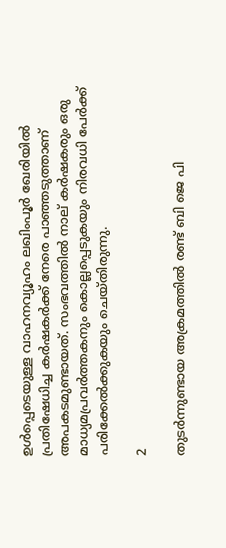ഉള്‍പ്പെടെയുള്ള വാഹനവ്യൂഹം ലഖിംപൂര്‍ ഖേരിയില്‍ പ്രതിഷേധിച്ച കര്‍ഷകര്‍ക്ക് നേരെ പാഞ്ഞടുത്താണ് അപകടമുണ്ടായത്. സംഭവത്തില്‍ നാല് കര്‍ഷകരും ഒരു മാധ്യമപ്രവര്‍ത്തകനും കൊല്ലപ്പെടുകയും നിരവധി പേര്‍ക്ക് പരിക്കേല്‍ക്കുകയും ചെയ്തിരുന്നു.

2

തുടര്‍ന്നുണ്ടായ അക്രമത്തില്‍ രണ്ട് ബി ജെ പി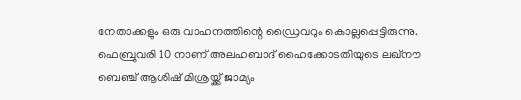നേതാക്കളും ഒരു വാഹനത്തിന്റെ ഡ്രൈവറും കൊല്ലപ്പെട്ടിരുന്നു. ഫെബ്രുവരി 10 നാണ് അലഹബാദ് ഹൈക്കോടതിയുടെ ലഖ്നൗ ബെഞ്ച് ആശിഷ് മിശ്രയ്ക്ക് ജാമ്യം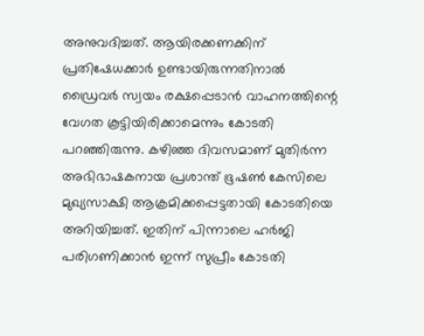അനുവദിച്ചത്. ആയിരക്കണക്കിന് പ്രതിഷേധക്കാര്‍ ഉണ്ടായിരുന്നതിനാല്‍ ഡ്രൈവര്‍ സ്വയം രക്ഷപ്പെടാന്‍ വാഹനത്തിന്റെ വേഗത കൂട്ടിയിരിക്കാമെന്നും കോടതി പറഞ്ഞിരുന്നു. കഴിഞ്ഞ ദിവസമാണ് മുതിര്‍ന്ന അഭിഭാഷകനായ പ്രശാന്ത് ഭൂഷണ്‍ കേസിലെ മുഖ്യസാക്ഷി ആക്രമിക്കപ്പെട്ടതായി കോടതിയെ അറിയിച്ചത്. ഇതിന് പിന്നാലെ ഹര്‍ജി പരിഗണിക്കാന്‍ ഇന്ന് സുപ്രീം കോടതി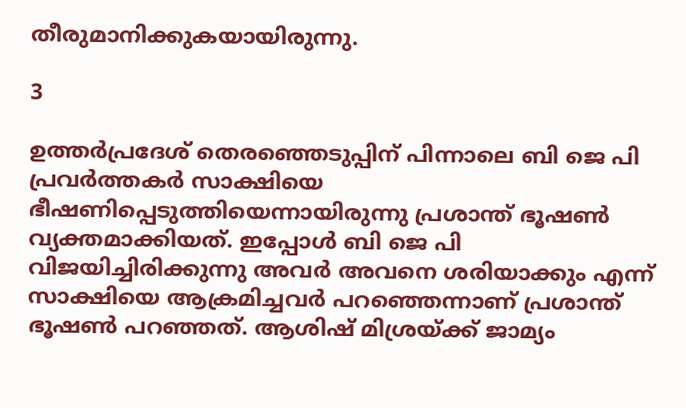തീരുമാനിക്കുകയായിരുന്നു.

3

ഉത്തര്‍പ്രദേശ് തെരഞ്ഞെടുപ്പിന് പിന്നാലെ ബി ജെ പി പ്രവര്‍ത്തകര്‍ സാക്ഷിയെ ഭീഷണിപ്പെടുത്തിയെന്നായിരുന്നു പ്രശാന്ത് ഭൂഷണ്‍ വ്യക്തമാക്കിയത്. ഇപ്പോള്‍ ബി ജെ പി വിജയിച്ചിരിക്കുന്നു അവര്‍ അവനെ ശരിയാക്കും എന്ന് സാക്ഷിയെ ആക്രമിച്ചവര്‍ പറഞ്ഞെന്നാണ് പ്രശാന്ത് ഭൂഷണ്‍ പറഞ്ഞത്. ആശിഷ് മിശ്രയ്ക്ക് ജാമ്യം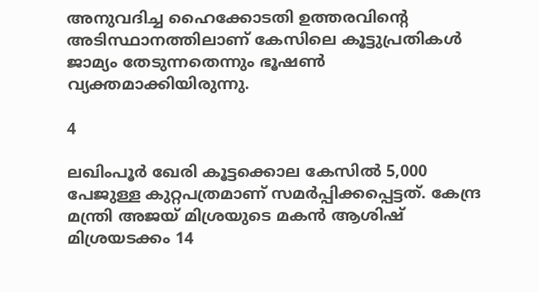അനുവദിച്ച ഹൈക്കോടതി ഉത്തരവിന്റെ അടിസ്ഥാനത്തിലാണ് കേസിലെ കൂട്ടുപ്രതികള്‍ ജാമ്യം തേടുന്നതെന്നും ഭൂഷണ്‍ വ്യക്തമാക്കിയിരുന്നു.

4

ലഖിംപൂര്‍ ഖേരി കൂട്ടക്കൊല കേസില്‍ 5,000 പേജുള്ള കുറ്റപത്രമാണ് സമര്‍പ്പിക്കപ്പെട്ടത്. കേന്ദ്ര മന്ത്രി അജയ് മിശ്രയുടെ മകന്‍ ആശിഷ് മിശ്രയടക്കം 14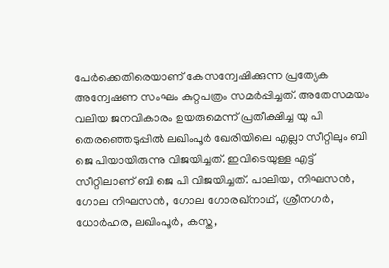പേര്‍ക്കെതിരെയാണ് കേസന്വേഷിക്കുന്ന പ്രത്യേക അന്വേഷണ സംഘം കുറ്റപത്രം സമര്‍പ്പിച്ചത്. അതേസമയം വലിയ ജനവികാരം ഉയരുമെന്ന് പ്രതീക്ഷിച്ച യു പി തെരഞ്ഞെടുപ്പില്‍ ലഖിംപൂര്‍ ഖേരിയിലെ എല്ലാ സീറ്റിലും ബി ജെ പിയായിരുന്നു വിജയിച്ചത്. ഇവിടെയുള്ള എട്ട് സീറ്റിലാണ് ബി ജെ പി വിജയിച്ചത്. പാലിയ, നിഘസന്‍, ഗോല നിഘസന്‍, ഗോല ഗോരഖ്‌നാഥ്, ശ്രീനഗര്‍, ധോര്‍ഹര, ലഖിംപൂര്‍, കസ്ത,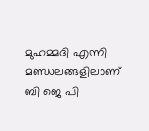മുഹമ്മദി എന്നി മണ്ഡലങ്ങളിലാണ് ബി ജെ പി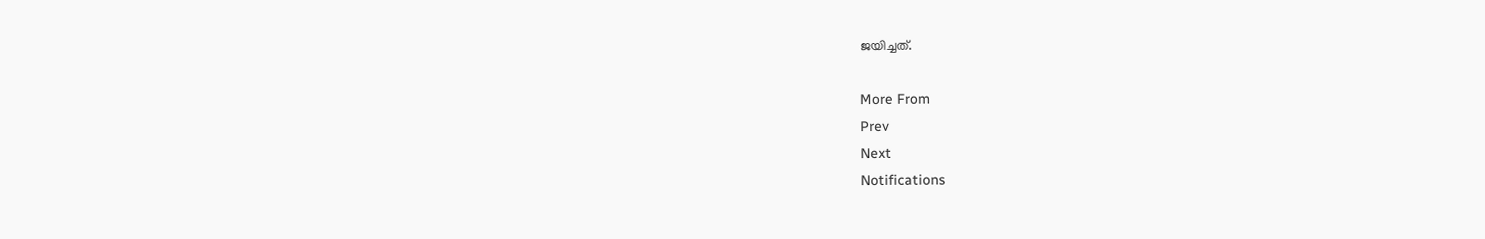ജയിച്ചത്.

More From
Prev
Next
Notifications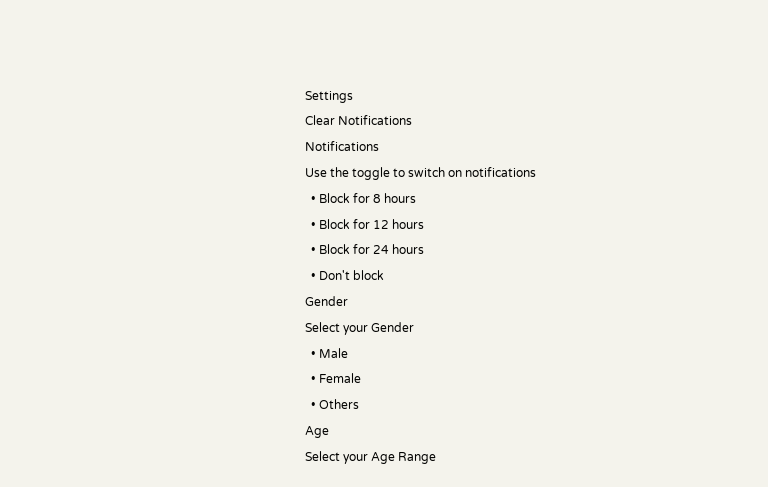Settings
Clear Notifications
Notifications
Use the toggle to switch on notifications
  • Block for 8 hours
  • Block for 12 hours
  • Block for 24 hours
  • Don't block
Gender
Select your Gender
  • Male
  • Female
  • Others
Age
Select your Age Range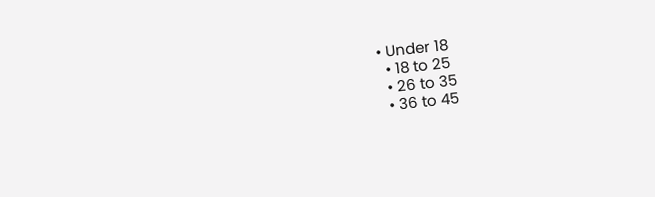• Under 18
  • 18 to 25
  • 26 to 35
  • 36 to 45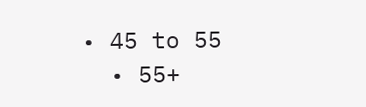• 45 to 55
  • 55+